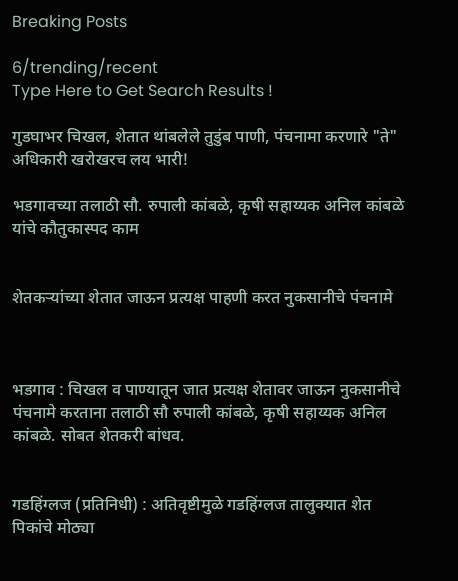Breaking Posts

6/trending/recent
Type Here to Get Search Results !

गुडघाभर चिखल, शेतात थांबलेले तुडुंब पाणी, पंचनामा करणारे "ते" अधिकारी खरोखरच लय भारी!

भडगावच्या तलाठी सौ. रुपाली कांबळे, कृषी सहाय्यक अनिल कांबळे यांचे कौतुकास्पद काम


शेतकऱ्यांच्या शेतात जाऊन प्रत्यक्ष पाहणी करत नुकसानीचे पंचनामे



भडगाव : चिखल व पाण्यातून जात प्रत्यक्ष शेतावर जाऊन नुकसानीचे पंचनामे करताना तलाठी सौ रुपाली कांबळे, कृषी सहाय्यक अनिल कांबळे. सोबत शेतकरी बांधव.


गडहिंग्लज (प्रतिनिधी) : अतिवृष्टीमुळे गडहिंग्लज तालुक्यात शेत पिकांचे मोठ्या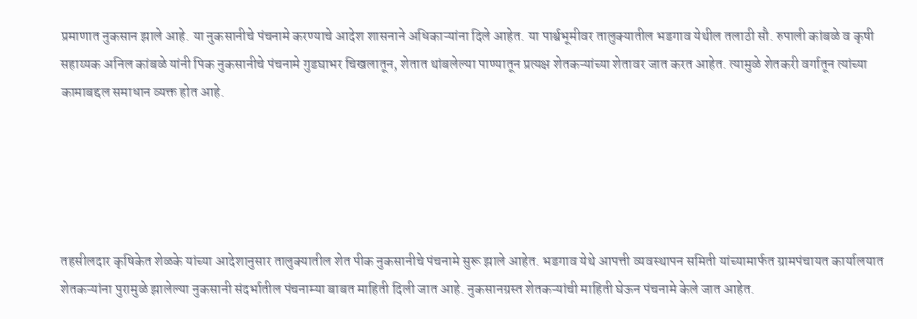प्रमाणात नुकसान झाले आहे. या नुकसानीचे पंचनामे करण्याचे आदेश शासनाने अधिकाऱ्यांना दिले आहेत. या पार्श्वभूमीवर तालुक्यातील भडगाव येथील तलाठी सौ. रुपाली कांबळे व कृषी सहाय्यक अनिल कांबळे यांनी पिक नुकसानीचे पंचनामे गुडघाभर चिखलातून, शेतात थांबलेल्या पाण्यातून प्रत्यक्ष शेतकऱ्यांच्या शेतावर जात करत आहेत. त्यामुळे शेतकरी वर्गातून त्यांच्या कामाबद्दल समाधान व्यक्त होत आहे.





तहसीलदार कृषिकेत शेळके यांच्या आदेशानुसार तालुक्यातील शेत पीक नुकसानीचे पंचनामे सुरू झाले आहेत. भडगाव येथे आपत्ती व्यवस्थापन समिती यांच्यामार्फत ग्रामपंचायत कार्यालयात शेतकऱ्यांना पुरामुळे झालेल्या नुकसानी संदर्भातील पंचनाम्या बाबत माहिती दिली जात आहे. नुकसानग्रस्त शेतकऱ्यांची माहिती घेऊन पंचनामे केले जात आहेत.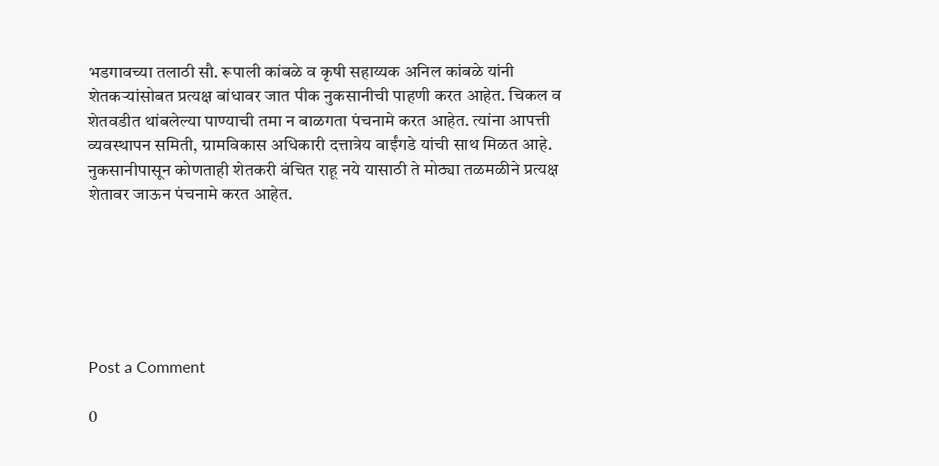भडगावच्या तलाठी सौ. रूपाली कांबळे व कृषी सहाय्यक अनिल कांबळे यांनी शेतकऱ्यांसोबत प्रत्यक्ष बांधावर जात पीक नुकसानीची पाहणी करत आहेत. चिकल व शेतवडीत थांबलेल्या पाण्याची तमा न बाळगता पंचनामे करत आहेत. त्यांना आपत्ती व्यवस्थापन समिती, ग्रामविकास अधिकारी दत्तात्रेय वाईंगडे यांची साथ मिळत आहे. नुकसानीपासून कोणताही शेतकरी वंचित राहू नये यासाठी ते मोठ्या तळमळीने प्रत्यक्ष शेतावर जाऊन पंचनामे करत आहेत.






Post a Comment

0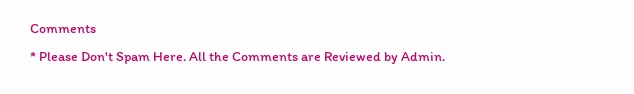Comments
* Please Don't Spam Here. All the Comments are Reviewed by Admin.